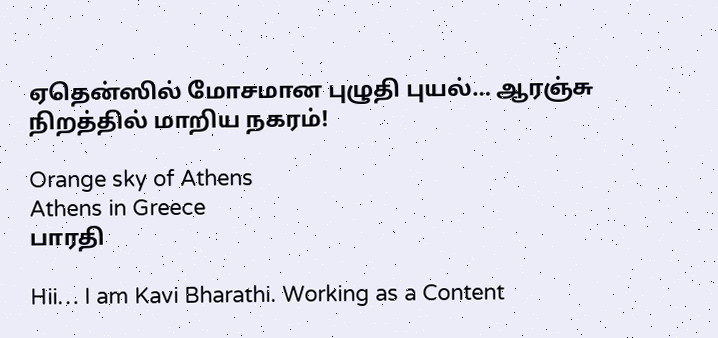ஏதென்ஸில் மோசமான புழுதி புயல்… ஆரஞ்சு நிறத்தில் மாறிய நகரம்!

Orange sky of Athens
Athens in Greece
பாரதி

Hii… I am Kavi Bharathi. Working as a Content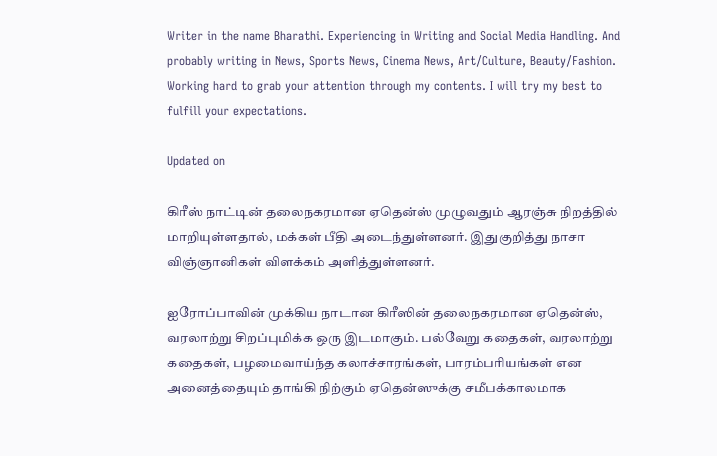Writer in the name Bharathi. Experiencing in Writing and Social Media Handling. And probably writing in News, Sports News, Cinema News, Art/Culture, Beauty/Fashion. Working hard to grab your attention through my contents. I will try my best to fulfill your expectations.

Updated on

கிரீஸ் நாட்டின் தலைநகரமான ஏதென்ஸ் முழுவதும் ஆரஞ்சு நிறத்தில் மாறியுள்ளதால், மக்கள் பீதி அடைந்துள்ளனர். இதுகுறித்து நாசா விஞ்ஞானிகள் விளக்கம் அளித்துள்ளனர்.

ஐரோப்பாவின் முக்கிய நாடான கிரீஸின் தலைநகரமான ஏதென்ஸ், வரலாற்று சிறப்புமிக்க ஒரு இடமாகும். பல்வேறு கதைகள், வரலாற்று கதைகள், பழமைவாய்ந்த கலாச்சாரங்கள், பாரம்பரியங்கள் என அனைத்தையும் தாங்கி நிற்கும் ஏதென்ஸுக்கு சமீபக்காலமாக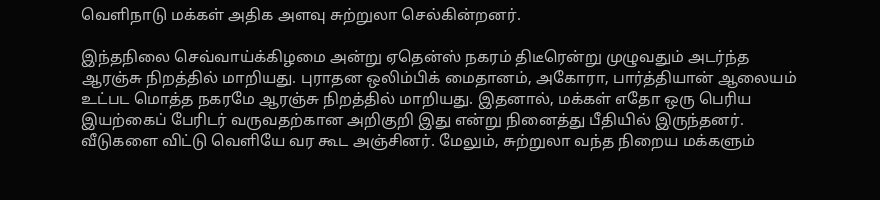வெளிநாடு மக்கள் அதிக அளவு சுற்றுலா செல்கின்றனர்.

இந்தநிலை செவ்வாய்க்கிழமை அன்று ஏதென்ஸ் நகரம் திடீரென்று முழுவதும் அடர்ந்த ஆரஞ்சு நிறத்தில் மாறியது. புராதன ஒலிம்பிக் மைதானம், அகோரா, பார்த்தியான் ஆலையம் உட்பட மொத்த நகரமே ஆரஞ்சு நிறத்தில் மாறியது. இதனால், மக்கள் எதோ ஒரு பெரிய இயற்கைப் பேரிடர் வருவதற்கான அறிகுறி இது என்று நினைத்து பீதியில் இருந்தனர். வீடுகளை விட்டு வெளியே வர கூட அஞ்சினர். மேலும், சுற்றுலா வந்த நிறைய மக்களும்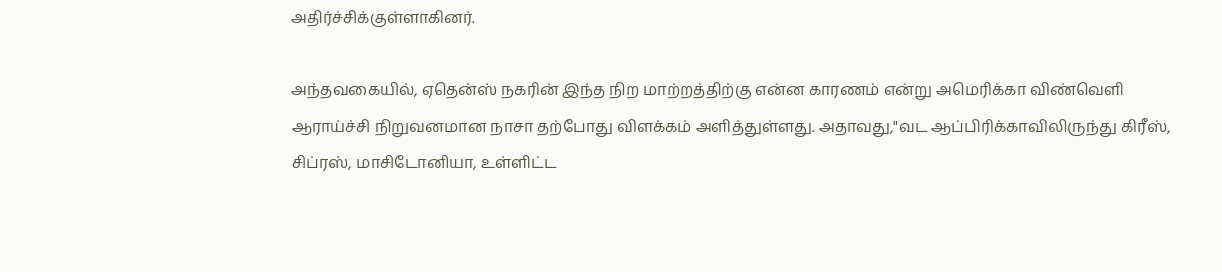அதிர்ச்சிக்குள்ளாகினர்.

அந்தவகையில், ஏதென்ஸ் நகரின் இந்த நிற மாற்றத்திற்கு என்ன காரணம் என்று அமெரிக்கா விண்வெளி ஆராய்ச்சி நிறுவனமான நாசா தற்போது விளக்கம் அளித்துள்ளது. அதாவது,"வட ஆப்பிரிக்காவிலிருந்து கிரீஸ், சிப்ரஸ், மாசிடோனியா, உள்ளிட்ட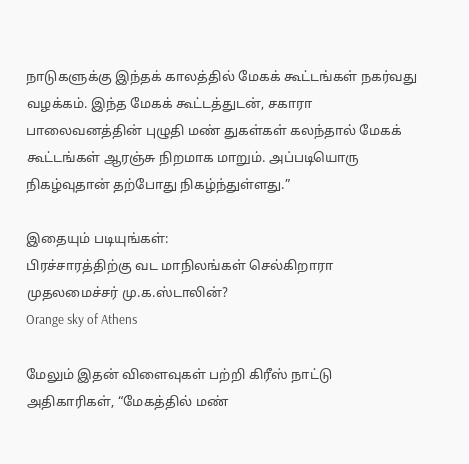நாடுகளுக்கு இந்தக் காலத்தில் மேகக் கூட்டங்கள் நகர்வது வழக்கம். இந்த மேகக் கூட்டத்துடன், சகாரா பாலைவனத்தின் புழுதி மண் துகள்கள் கலந்தால் மேகக் கூட்டங்கள் ஆரஞ்சு நிறமாக மாறும். அப்படியொரு நிகழ்வுதான் தற்போது நிகழ்ந்துள்ளது.”

இதையும் படியுங்கள்:
பிரச்சாரத்திற்கு வட மாநிலங்கள் செல்கிறாரா முதலமைச்சர் மு.க.ஸ்டாலின்?
Orange sky of Athens

மேலும் இதன் விளைவுகள் பற்றி கிரீஸ் நாட்டு அதிகாரிகள், “மேகத்தில் மண்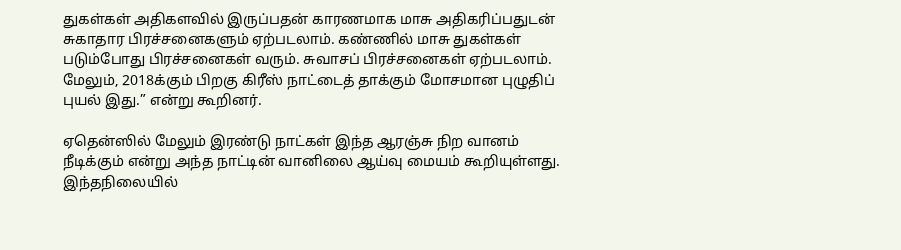துகள்கள் அதிகளவில் இருப்பதன் காரணமாக மாசு அதிகரிப்பதுடன் சுகாதார பிரச்சனைகளும் ஏற்படலாம். கண்ணில் மாசு துகள்கள் படும்போது பிரச்சனைகள் வரும். சுவாசப் பிரச்சனைகள் ஏற்படலாம். மேலும், 2018க்கும் பிறகு கிரீஸ் நாட்டைத் தாக்கும் மோசமான புழுதிப் புயல் இது.” என்று கூறினர்.

ஏதென்ஸில் மேலும் இரண்டு நாட்கள் இந்த ஆரஞ்சு நிற வானம் நீடிக்கும் என்று அந்த நாட்டின் வானிலை ஆய்வு மையம் கூறியுள்ளது. இந்தநிலையில்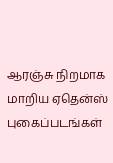ஆரஞ்சு நிறமாக மாறிய ஏதென்ஸ் புகைப்படங்கள்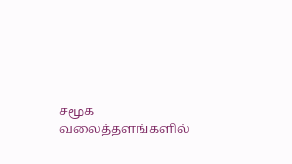சமூக வலைத்தளங்களில்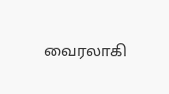வைரலாகி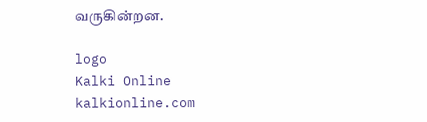வருகின்றன.

logo
Kalki Online
kalkionline.com